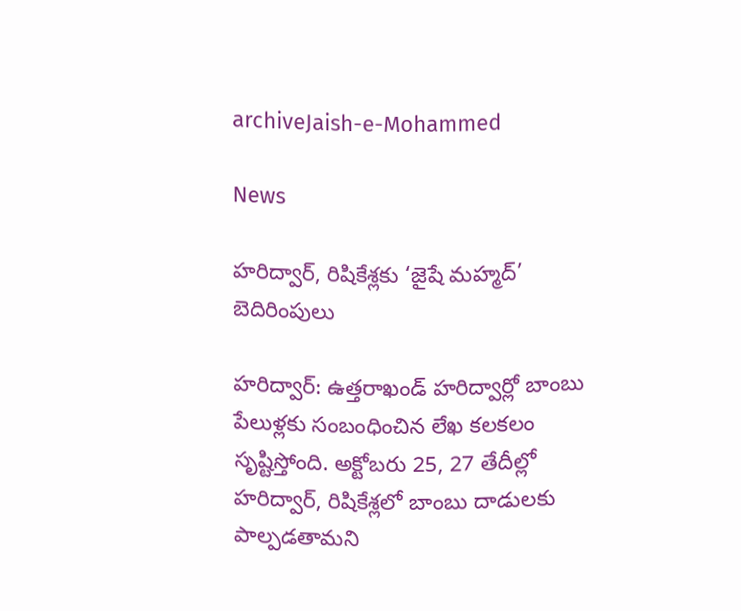archiveJaish-e-Mohammed

News

హరిద్వార్, రిషికేశ్లకు ‘జైషే మహ్మద్’ బెదిరింపులు

హరిద్వార్: ఉత్తరాఖండ్ హరిద్వార్లో బాంబు పేలుళ్లకు సంబంధించిన లేఖ కలకలం సృష్టిస్తోంది. అక్టోబరు 25, 27 తేదీల్లో హరిద్వార్, రిషికేశ్లలో బాంబు దాడులకు పాల్పడతామని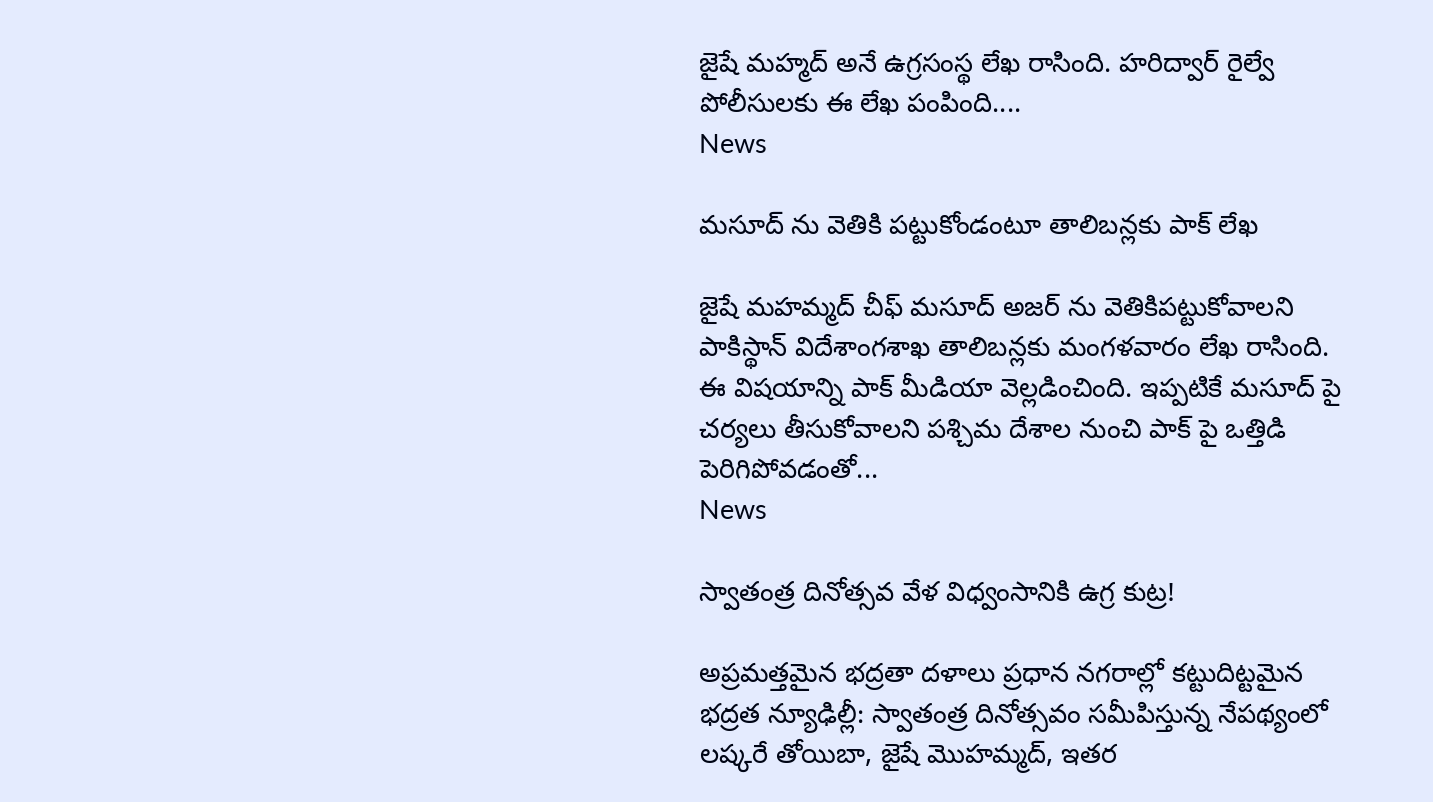జైషే మహ్మద్ అనే ఉగ్రసంస్థ లేఖ రాసింది. హరిద్వార్ రైల్వే పోలీసులకు ఈ లేఖ పంపింది....
News

మసూద్ ‌ను వెతికి పట్టుకోండంటూ తాలిబన్లకు పాక్ లేఖ

జైషే మహమ్మద్‌ చీఫ్‌ మసూద్‌ అజర్ ‌ను వెతికిపట్టుకోవాలని పాకిస్థాన్‌ విదేశాంగశాఖ తాలిబన్లకు మంగళవారం లేఖ రాసింది. ఈ విషయాన్ని పాక్‌ మీడియా వెల్లడించింది. ఇప్పటికే మసూద్ ‌పై చర్యలు తీసుకోవాలని పశ్చిమ దేశాల నుంచి పాక్ ‌పై ఒత్తిడి పెరిగిపోవడంతో...
News

స్వాతంత్ర దినోత్సవ వేళ విధ్వంసానికి ఉగ్ర కుట్ర‌!

అప్రమత్తమైన భద్రతా దళాలు ప్రధాన నగరాల్లో కట్టుదిట్టమైన భద్రత న్యూఢిల్లీ: స్వాతంత్ర దినోత్సవం సమీపిస్తున్న నేపథ్యంలో లష్కరే తోయిబా, జైషే మొహమ్మద్, ఇతర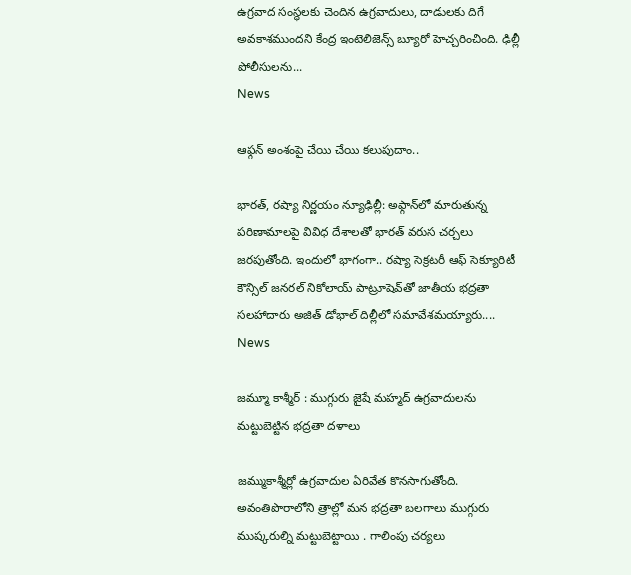ఉగ్రవాద సంస్థలకు చెందిన ఉగ్రవాదులు, దాడులకు దిగే అవకాశముందని కేంద్ర ఇంటెలిజెన్స్ బ్యూరో హెచ్చరించింది. ఢిల్లీ పోలీసులను...
News

ఆఫ్గన్ అంశంపై చేయి చేయి క‌లుపుదాం..

భారత్, రష్యా నిర్ణ‌యం న్యూఢిల్లీ: అఫ్గాన్‌లో మారుతున్న పరిణామాలపై వివిధ దేశాలతో భారత్ వరుస చర్చలు జరపుతోంది. ఇందులో భాగంగా.. రష్యా సెక్రటరీ ఆఫ్‌ సెక్యూరిటీ కౌన్సిల్‌ జనరల్‌ నికోలాయ్‌ పాట్రూషెవ్‌తో జాతీయ భద్రతా సలహాదారు అజిత్ డోభాల్ దిల్లీలో సమావేశమయ్యారు....
News

జమ్మూ కాశ్మీర్ : ముగ్గురు జైషే మహ్మద్ ఉగ్రవాదులను మట్టుబెట్టిన భద్రతా దళాలు

జమ్ముకాశ్మీర్లో ఉగ్రవాదుల ఏరివేత కొనసాగుతోంది. అవంతిపొరాలోని త్రాల్లో మన భద్రతా బలగాలు ముగ్గురు ముష్కరుల్ని మట్టుబెట్టాయి . గాలింపు చర్యలు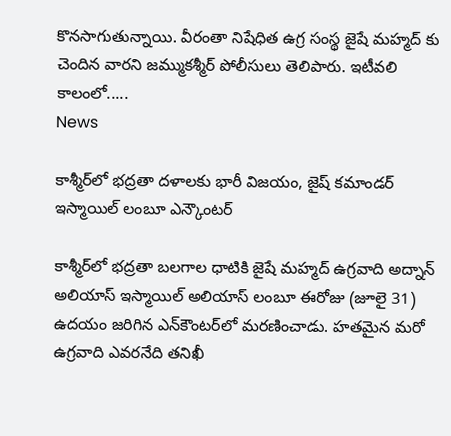కొనసాగుతున్నాయి. వీరంతా నిషేధిత ఉగ్ర సంస్థ జైషే మహ్మద్ కు చెందిన వారని జమ్ముకశ్మీర్ పోలీసులు తెలిపారు. ఇటీవలి కాలంలో.....
News

కాశ్మీర్‌లో భద్రతా దళాలకు భారీ విజయం, జైష్ కమాండర్ ఇస్మాయిల్ లంబూ ఎన్కౌంటర్

కాశ్మీర్‌లో భద్రతా బలగాల ధాటికి జైషే మహ్మద్ ఉగ్రవాది అద్నాన్ అలియాస్ ఇస్మాయిల్ అలియాస్ లంబూ ఈరోజు (జూలై 31) ఉదయం జరిగిన ఎన్‌కౌంటర్‌లో మరణించాడు. హతమైన మరో ఉగ్రవాది ఎవరనేది తనిఖీ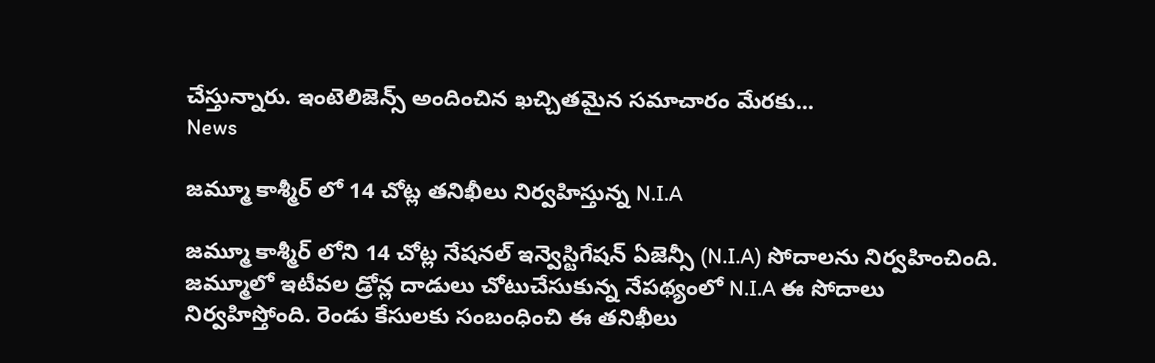చేస్తున్నారు. ఇంటెలిజెన్స్ అందించిన ఖచ్చితమైన సమాచారం మేరకు...
News

జమ్మూ కాశ్మీర్ లో 14 చోట్ల తనిఖీలు నిర్వహిస్తున్న N.I.A

జమ్మూ కాశ్మీర్ లోని 14 చోట్ల నేషనల్ ఇన్వెస్టిగేషన్ ఏజెన్సీ (N.I.A) సోదాలను నిర్వహించింది. జ‌మ్మూలో ఇటీవ‌ల డ్రోన్ల దాడులు చోటుచేసుకున్న నేప‌థ్యంలో N.I.A ఈ సోదాలు నిర్వ‌హిస్తోంది. రెండు కేసులకు సంబంధించి ఈ త‌నిఖీలు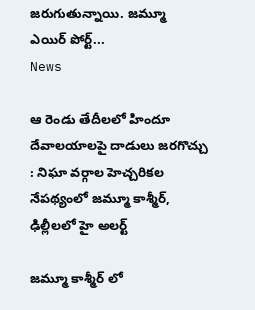జ‌రుగుతున్నాయి. జ‌మ్మూ ఎయిర్ ‌పోర్ట్...
News

ఆ రెండు తేదీలలో హిందూ దేవాలయాలపై దాడులు జరగొచ్చు : నిఘా వర్గాల హెచ్చరికల నేపథ్యంలో జమ్మూ కాశ్మీర్, ఢిల్లీలలో హై అలర్ట్

జమ్మూ కాశ్మీర్ లో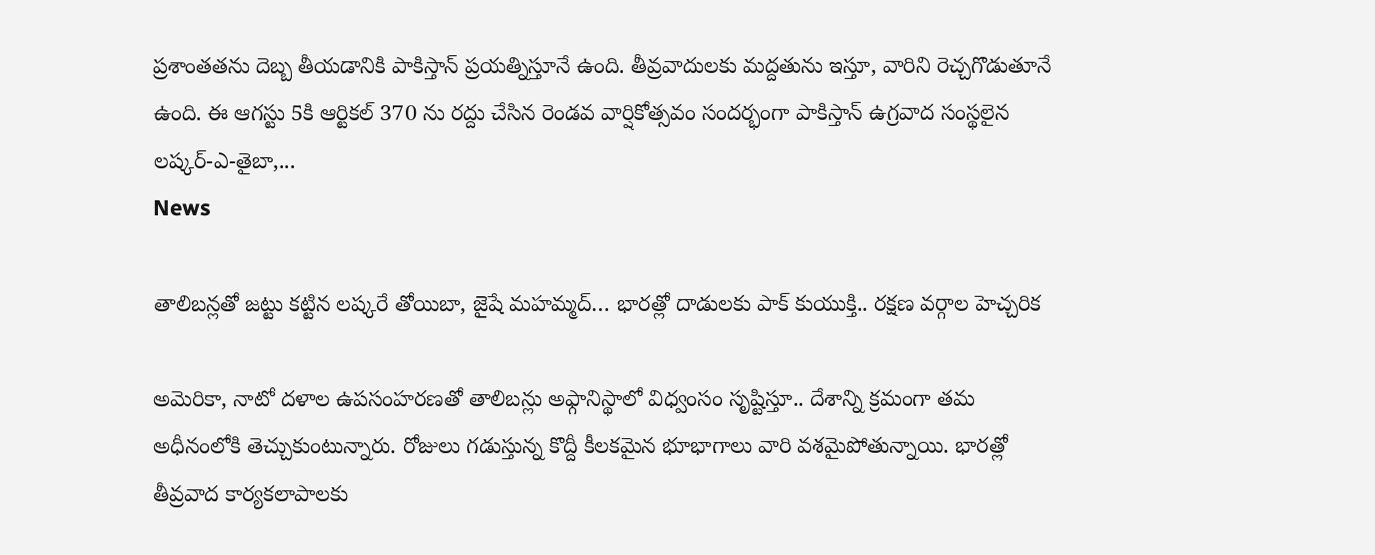ప్రశాంతతను దెబ్బ తీయడానికి పాకిస్తాన్ ప్రయత్నిస్తూనే ఉంది. తీవ్రవాదులకు మద్దతును ఇస్తూ, వారిని రెచ్చగొడుతూనే ఉంది. ఈ ఆగస్టు 5కి ఆర్టికల్ 370 ను రద్దు చేసిన రెండవ వార్షికోత్సవం సందర్భంగా పాకిస్తాన్ ఉగ్రవాద సంస్థలైన లష్కర్-ఎ-తైబా,...
News

తాలిబన్లతో జట్టు కట్టిన లష్కరే తోయిబా, జైషే మహమ్మద్… భారత్లో దాడులకు పాక్ కుయుక్తి.. రక్షణ వర్గాల హెచ్చరిక

అమెరికా, నాటో దళాల ఉపసంహరణతో తాలిబన్లు అఫ్గానిస్థాలో విధ్వంసం సృష్టిస్తూ.. దేశాన్ని క్రమంగా తమ అధీనంలోకి తెచ్చుకుంటున్నారు. రోజులు గడుస్తున్న కొద్దీ కీలకమైన భూభాగాలు వారి వశమైపోతున్నాయి. భారత్లో తీవ్రవాద కార్యకలాపాలకు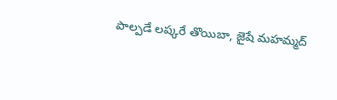పాల్పడే లష్కరే తొయిబా, జైషే మహమ్మద్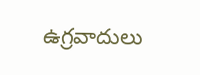ఉగ్రవాదులు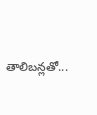తాలిబన్లతో...